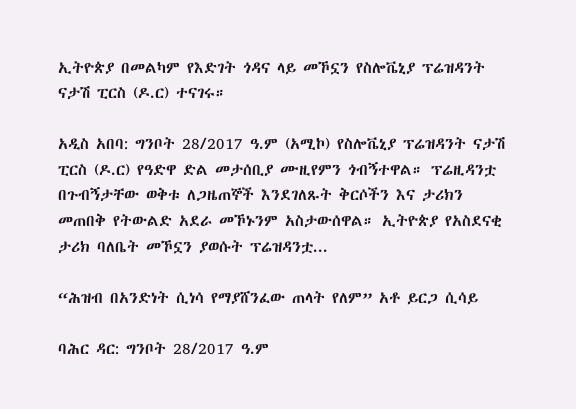ኢትዮጵያ በመልካም የእድገት ጎዳና ላይ መኾኗን የስሎቬኒያ ፕሬዝዳንት ናታሽ ፒርስ (ዶ.ር) ተናገሩ።

አዲስ አበባ: ግንቦት 28/2017 ዓ.ም (አሚኮ) የስሎቬኒያ ፕሬዝዳንት ናታሽ ፒርስ (ዶ.ር) የዓድዋ ድል መታሰቢያ ሙዚየምን ጎብኝተዋል። ፕሬዚዳንቷ በጉብኝታቸው ወቅቱ ለጋዜጠኞች እንደገለጹት ቅርሶችን እና ታሪክን መጠበቅ የትውልድ አደራ መኾኑንም አስታውሰዋል። ኢትዮጵያ የአስደናቂ ታሪክ ባለቤት መኾኗን ያወሱት ፕሬዝዳንቷ...

“ሕዝብ በአንድነት ሲነሳ የማያሸንፈው ጠላት የለም” አቶ ይርጋ ሲሳይ

ባሕር ዳር: ግንቦት 28/2017 ዓ.ም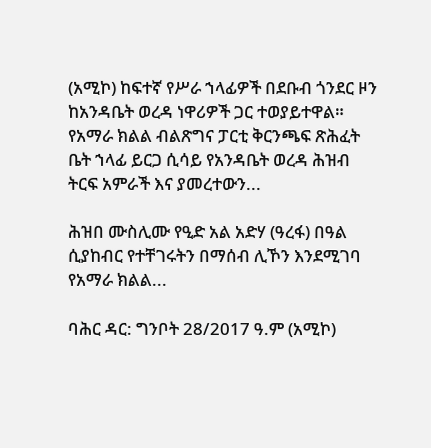(አሚኮ) ከፍተኛ የሥራ ኀላፊዎች በደቡብ ጎንደር ዞን ከአንዳቤት ወረዳ ነዋሪዎች ጋር ተወያይተዋል። የአማራ ክልል ብልጽግና ፓርቲ ቅርንጫፍ ጽሕፈት ቤት ኀላፊ ይርጋ ሲሳይ የአንዳቤት ወረዳ ሕዝብ ትርፍ አምራች እና ያመረተውን...

ሕዝበ ሙስሊሙ የዒድ አል አድሃ (ዓረፋ) በዓል ሲያከብር የተቸገሩትን በማሰብ ሊኾን እንደሚገባ የአማራ ክልል...

ባሕር ዳር: ግንቦት 28/2017 ዓ.ም (አሚኮ)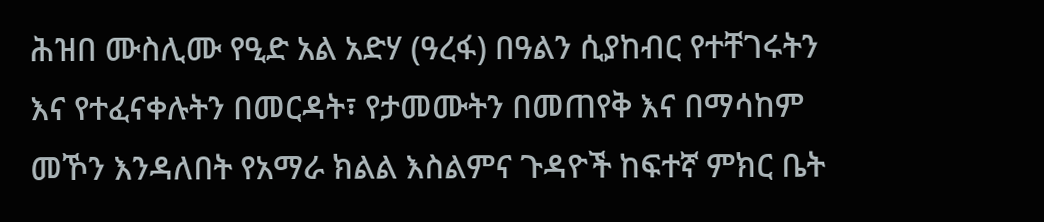ሕዝበ ሙስሊሙ የዒድ አል አድሃ (ዓረፋ) በዓልን ሲያከብር የተቸገሩትን እና የተፈናቀሉትን በመርዳት፣ የታመሙትን በመጠየቅ እና በማሳከም መኾን እንዳለበት የአማራ ክልል እስልምና ጉዳዮች ከፍተኛ ምክር ቤት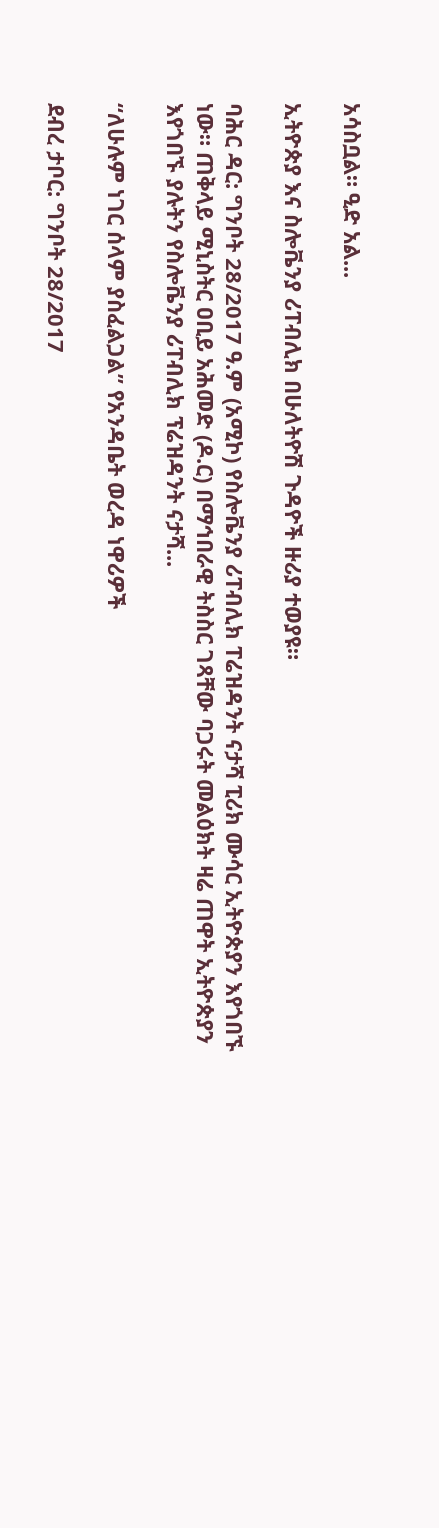አሳስቧል። ዒድ አል...

ኢትዮጵያ እና ስሎቬንያ ሪፐብሊክ በሁለትዮሽ ጉዳዮች ዙሪያ ተወያዩ።

ባሕር ዳር: ግንቦት 28/2017 ዓ.ም (አሚኮ) የስሎቬንያ ሪፐብሊክ ፐሬዝዳንት ናታሻ ፒሪክ ሙሳር ኢትዮጵያን እየጎበኙ ነው። ጠቅላይ ሚኒስትር ዐቢይ አሕመድ (ዶ.ር) በማኅበራዊ ትስስር ገጻቸው ባጋሩት መልዕክት ዛሬ ጠዋት ኢትዮጵያን እየጎበኙ ያሉትን የስሎቬንያ ሪፐብሊክ ፕሬዝዳንት ናታሻ...

“ለሁሉም ነገር ሰላም ያስፈልጋል” የአንዳቤት ወረዳ ነዋሪዎች

ደብረ ታቦር: ግንቦት 28/2017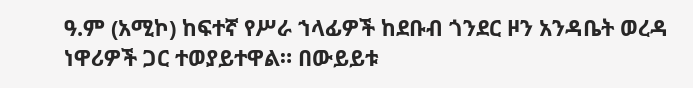ዓ.ም (አሚኮ) ከፍተኛ የሥራ ኀላፊዎች ከደቡብ ጎንደር ዞን አንዳቤት ወረዳ ነዋሪዎች ጋር ተወያይተዋል። በውይይቱ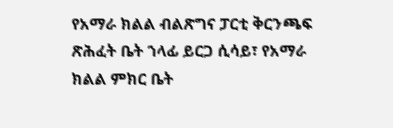የአማራ ክልል ብልጽግና ፓርቲ ቅርንጫፍ ጽሕፈት ቤት ኀላፊ ይርጋ ሲሳይ፣ የአማራ ክልል ምክር ቤት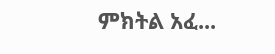ምክትል አፈ...